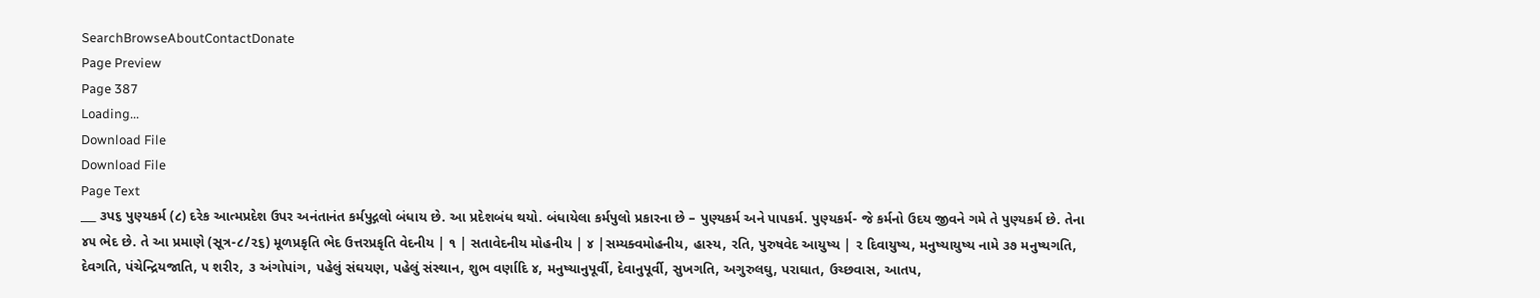SearchBrowseAboutContactDonate
Page Preview
Page 387
Loading...
Download File
Download File
Page Text
___ ૩પ૬ પુણ્યકર્મ (૮) દરેક આત્મપ્રદેશ ઉપર અનંતાનંત કર્મપુદ્ગલો બંધાય છે. આ પ્રદેશબંધ થયો. બંધાયેલા કર્મપુલો પ્રકારના છે – પુણ્યકર્મ અને પાપકર્મ. પુણ્યકર્મ- જે કર્મનો ઉદય જીવને ગમે તે પુણ્યકર્મ છે. તેના ૪૫ ભેદ છે. તે આ પ્રમાણે (સૂત્ર-૮/૨૬) મૂળપ્રકૃતિ ભેદ ઉત્તરપ્રકૃતિ વેદનીય | ૧ | સતાવેદનીય મોહનીય | ૪ |સમ્યક્વમોહનીય, હાસ્ય, રતિ, પુરુષવેદ આયુષ્ય | ૨ દિવાયુષ્ય, મનુષ્યાયુષ્ય નામે ૩૭ મનુષ્યગતિ, દેવગતિ, પંચેન્દ્રિયજાતિ, ૫ શરીર, ૩ અંગોપાંગ, પહેલું સંઘયણ, પહેલું સંસ્થાન, શુભ વર્ણાદિ ૪, મનુષ્યાનુપૂર્વી, દેવાનુપૂર્વી, સુખગતિ, અગુરુલઘુ, પરાઘાત, ઉચ્છવાસ, આતપ,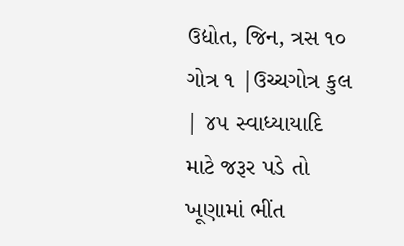ઉદ્યોત, જિન, ત્રસ ૧૦ ગોત્ર ૧ |ઉચ્ચગોત્ર કુલ | ૪૫ સ્વાધ્યાયાદિ માટે જરૂર પડે તો ખૂણામાં ભીંત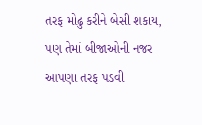તરફ મોઢુ કરીને બેસી શકાય, પણ તેમાં બીજાઓની નજર આપણા તરફ પડવી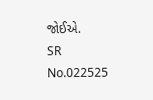જોઈએ.
SR No.022525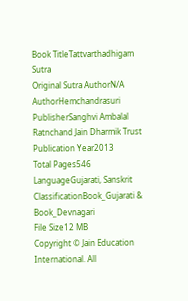Book TitleTattvarthadhigam Sutra
Original Sutra AuthorN/A
AuthorHemchandrasuri
PublisherSanghvi Ambalal Ratnchand Jain Dharmik Trust
Publication Year2013
Total Pages546
LanguageGujarati, Sanskrit
ClassificationBook_Gujarati & Book_Devnagari
File Size12 MB
Copyright © Jain Education International. All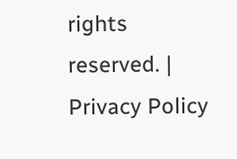rights reserved. | Privacy Policy